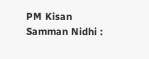PM Kisan Samman Nidhi :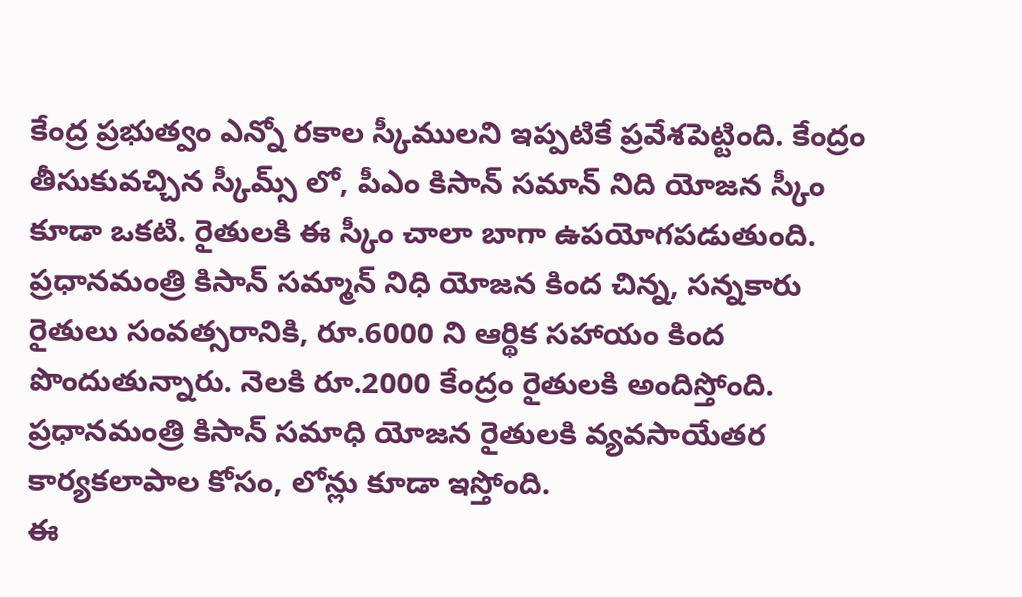కేంద్ర ప్రభుత్వం ఎన్నో రకాల స్కీములని ఇప్పటికే ప్రవేశపెట్టింది. కేంద్రం తీసుకువచ్చిన స్కీమ్స్ లో, పీఎం కిసాన్ సమాన్ నిది యోజన స్కీం కూడా ఒకటి. రైతులకి ఈ స్కీం చాలా బాగా ఉపయోగపడుతుంది. ప్రధానమంత్రి కిసాన్ సమ్మాన్ నిధి యోజన కింద చిన్న, సన్నకారు రైతులు సంవత్సరానికి, రూ.6000 ని ఆర్థిక సహాయం కింద పొందుతున్నారు. నెలకి రూ.2000 కేంద్రం రైతులకి అందిస్తోంది. ప్రధానమంత్రి కిసాన్ సమాధి యోజన రైతులకి వ్యవసాయేతర కార్యకలాపాల కోసం, లోన్లు కూడా ఇస్తోంది.
ఈ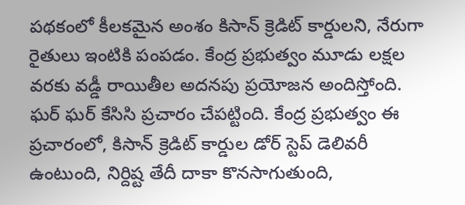పథకంలో కీలకమైన అంశం కిసాన్ క్రెడిట్ కార్డులని, నేరుగా రైతులు ఇంటికి పంపడం. కేంద్ర ప్రభుత్వం మూడు లక్షల వరకు వడ్డీ రాయితీల అదనపు ప్రయోజన అందిస్తోంది. ఘర్ ఘర్ కేసిసి ప్రచారం చేపట్టింది. కేంద్ర ప్రభుత్వం ఈ ప్రచారంలో, కిసాన్ క్రెడిట్ కార్డుల డోర్ స్టెప్ డెలివరీ ఉంటుంది, నిర్దిష్ట తేదీ దాకా కొనసాగుతుంది,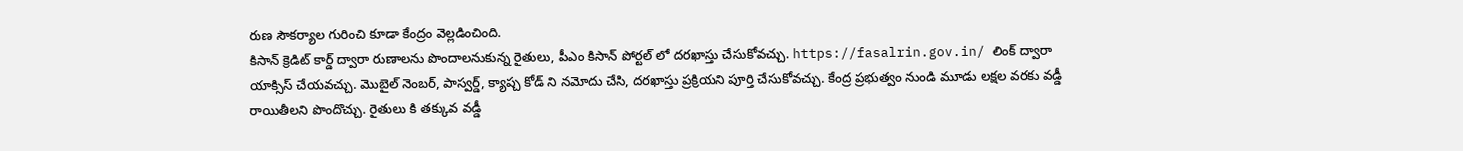రుణ సౌకర్యాల గురించి కూడా కేంద్రం వెల్లడించింది.
కిసాన్ క్రెడిట్ కార్డ్ ద్వారా రుణాలను పొందాలనుకున్న రైతులు, పీఎం కిసాన్ పోర్టల్ లో దరఖాస్తు చేసుకోవచ్చు. https://fasalrin.gov.in/ లింక్ ద్వారా యాక్సిస్ చేయవచ్చు. మొబైల్ నెంబర్, పాస్వర్డ్, క్యాప్చ కోడ్ ని నమోదు చేసి, దరఖాస్తు ప్రక్రియని పూర్తి చేసుకోవచ్చు. కేంద్ర ప్రభుత్వం నుండి మూడు లక్షల వరకు వడ్డీ రాయితీలని పొందొచ్చు. రైతులు కి తక్కువ వడ్డీ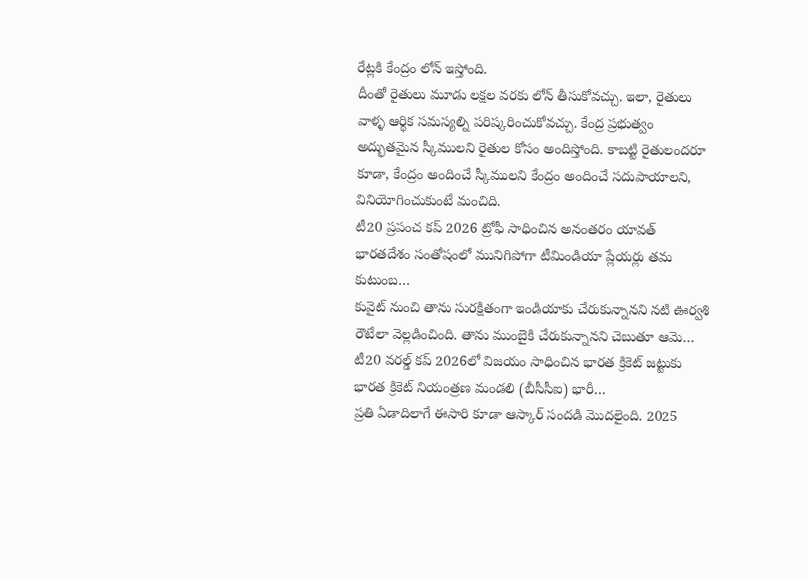రేట్లకి కేంద్రం లోన్ ఇస్తోంది.
దీంతో రైతులు మూడు లక్షల వరకు లోన్ తీసుకోవచ్చు. ఇలా, రైతులు వాళ్ళ ఆర్థిక సమస్యల్ని పరిష్కరించుకోవచ్చు. కేంద్ర ప్రభుత్వం అద్భుతమైన స్కీములని రైతుల కోసం అందిస్తోంది. కాబట్టి రైతులందరూ కూడా, కేంద్రం అందించే స్కీములని కేంద్రం అందించే సదుపాయాలని, వినియోగించుకుంటే మంచిది.
టీ20 ప్రపంచ కప్ 2026 ట్రోఫీ సాధించిన అనంతరం యావత్ భారతదేశం సంతోషంలో మునిగిపోగా టీమిండియా ప్లేయర్లు తమ కుటుంబ…
కువైట్ నుంచి తాను సురక్షితంగా ఇండియాకు చేరుకున్నానని నటి ఊర్వశి రౌటేలా వెల్లడించింది. తాను ముంబైకి చేరుకున్నానని చెబుతూ ఆమె…
టీ20 వరల్డ్ కప్ 2026లో విజయం సాధించిన భారత క్రికెట్ జట్టుకు భారత క్రికెట్ నియంత్రణ మండలి (బీసీసీఐ) భారీ…
ప్రతి ఏడాదిలాగే ఈసారి కూడా ఆస్కార్ సందడి మొదలైంది. 2025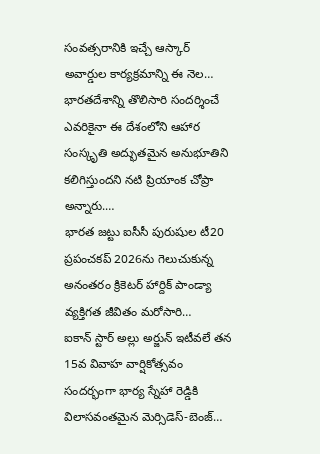సంవత్సరానికి ఇచ్చే ఆస్కార్ అవార్డుల కార్యక్రమాన్ని ఈ నెల…
భారతదేశాన్ని తొలిసారి సందర్శించే ఎవరికైనా ఈ దేశంలోని ఆహార సంస్కృతి అద్భుతమైన అనుభూతిని కలిగిస్తుందని నటి ప్రియాంక చోప్రా అన్నారు.…
భారత జట్టు ఐసీసీ పురుషుల టీ20 ప్రపంచకప్ 2026ను గెలుచుకున్న అనంతరం క్రికెటర్ హార్దిక్ పాండ్యా వ్యక్తిగత జీవితం మరోసారి…
ఐకాన్ స్టార్ అల్లు అర్జున్ ఇటీవలే తన 15వ వివాహ వార్షికోత్సవం సందర్భంగా భార్య స్నేహా రెడ్డికి విలాసవంతమైన మెర్సిడెస్-బెంజ్…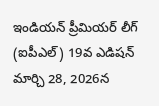ఇండియన్ ప్రీమియర్ లీగ్ (ఐపీఎల్) 19వ ఎడిషన్ మార్చి 28, 2026న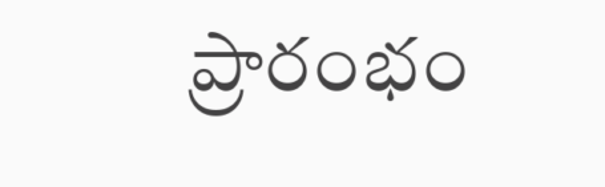ప్రారంభం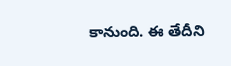కానుంది. ఈ తేదీని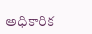అధికారిక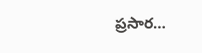ప్రసార…